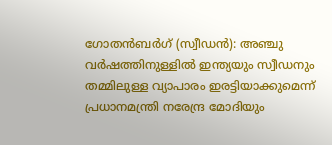ഗോതൻബർഗ് (സ്വീഡൻ): അഞ്ചു വർഷത്തിനുള്ളിൽ ഇന്ത്യയും സ്വീഡനും തമ്മിലുള്ള വ്യാപാരം ഇരട്ടിയാക്കുമെന്ന് പ്രധാനമന്ത്രി നരേന്ദ്ര മോദിയും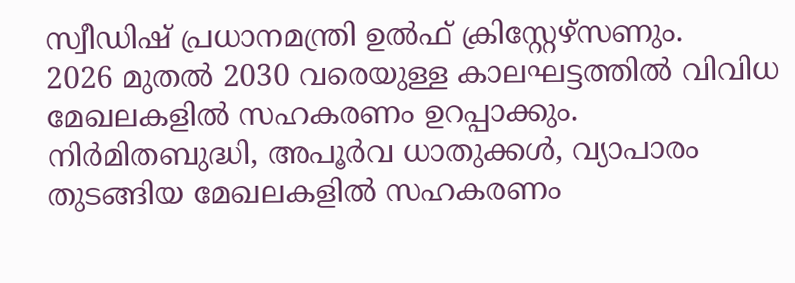സ്വീഡിഷ് പ്രധാനമന്ത്രി ഉൽഫ് ക്രിസ്റ്റേഴ്സണും.
2026 മുതൽ 2030 വരെയുള്ള കാലഘട്ടത്തിൽ വിവിധ മേഖലകളിൽ സഹകരണം ഉറപ്പാക്കും.
നിർമിതബുദ്ധി, അപൂർവ ധാതുക്കൾ, വ്യാപാരം തുടങ്ങിയ മേഖലകളിൽ സഹകരണം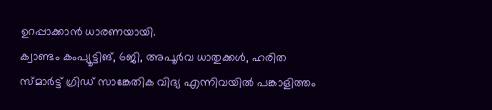ഉറപ്പാക്കാൻ ധാരണയായി.
ക്വാണ്ടം കംപ്യൂട്ടിങ്, 6ജി, അപൂർവ ധാതുക്കൾ, ഹരിത സ്മാർട്ട് ഗ്രിഡ് സാങ്കേതിക വിദ്യ എന്നിവയിൽ പങ്കാളിത്തം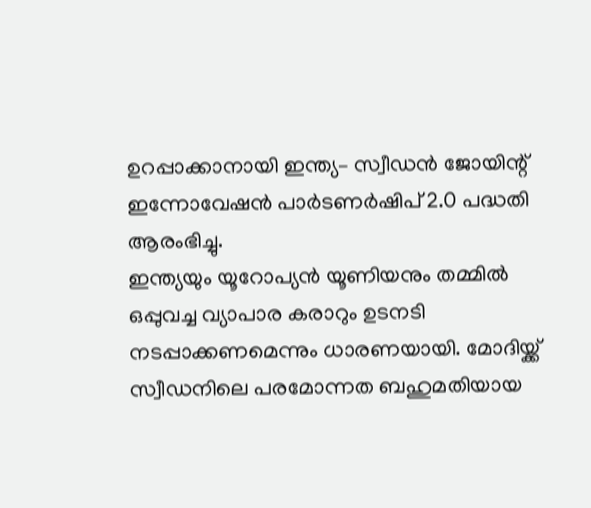ഉറപ്പാക്കാനായി ഇന്ത്യ– സ്വീഡൻ ജോയിന്റ് ഇന്നോവേഷൻ പാർടണർഷിപ് 2.0 പദ്ധതി ആരംഭിച്ചു.
ഇന്ത്യയും യൂറോപ്യൻ യൂണിയനും തമ്മിൽ ഒപ്പുവച്ച വ്യാപാര കരാറും ഉടനടി നടപ്പാക്കണമെന്നും ധാരണയായി. മോദിയ്ക്ക് സ്വീഡനിലെ പരമോന്നത ബഹുമതിയായ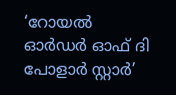‘റോയൽ ഓർഡർ ഓഫ് ദി പോളാർ സ്റ്റാർ’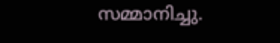സമ്മാനിച്ചു.